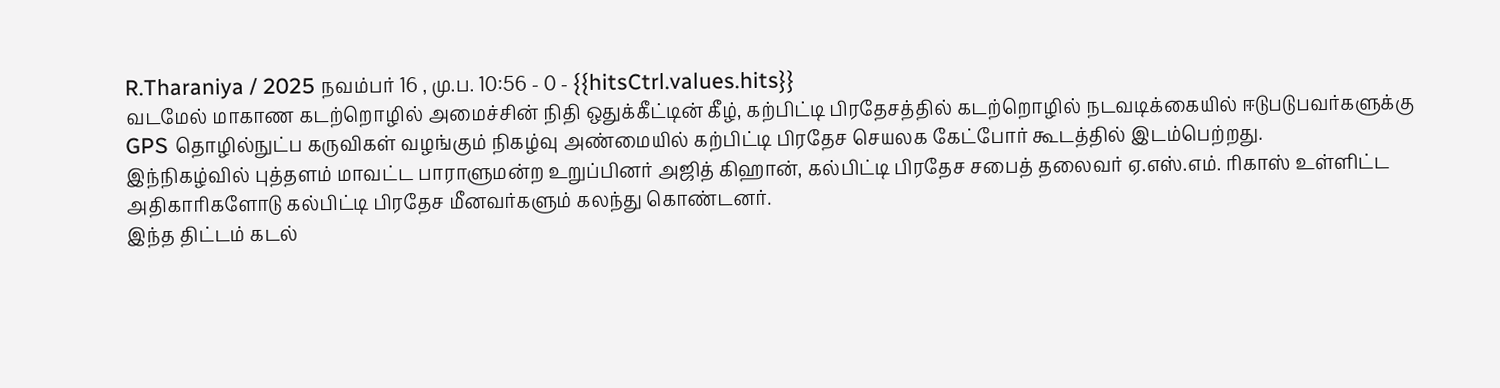R.Tharaniya / 2025 நவம்பர் 16 , மு.ப. 10:56 - 0 - {{hitsCtrl.values.hits}}
வடமேல் மாகாண கடற்றொழில் அமைச்சின் நிதி ஒதுக்கீட்டின் கீழ், கற்பிட்டி பிரதேசத்தில் கடற்றொழில் நடவடிக்கையில் ஈடுபடுபவர்களுக்கு GPS தொழில்நுட்ப கருவிகள் வழங்கும் நிகழ்வு அண்மையில் கற்பிட்டி பிரதேச செயலக கேட்போர் கூடத்தில் இடம்பெற்றது.
இந்நிகழ்வில் புத்தளம் மாவட்ட பாராளுமன்ற உறுப்பினர் அஜித் கிஹான், கல்பிட்டி பிரதேச சபைத் தலைவர் ஏ.எஸ்.எம். ரிகாஸ் உள்ளிட்ட அதிகாரிகளோடு கல்பிட்டி பிரதேச மீனவர்களும் கலந்து கொண்டனர்.
இந்த திட்டம் கடல்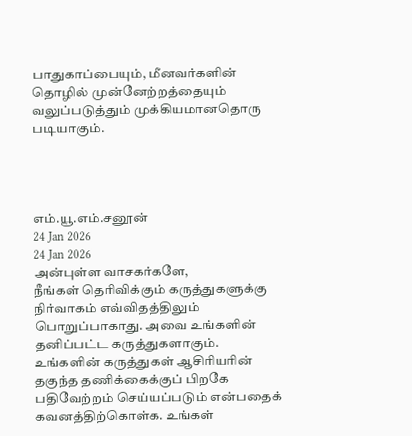பாதுகாப்பையும், மீனவர்களின் தொழில் முன்னேற்றத்தையும் வலுப்படுத்தும் முக்கியமானதொரு படியாகும்.




எம்.யூ.எம்.சனூன்
24 Jan 2026
24 Jan 2026
அன்புள்ள வாசகர்களே,
நீங்கள் தெரிவிக்கும் கருத்துகளுக்கு நிர்வாகம் எவ்விதத்திலும் பொறுப்பாகாது. அவை உங்களின் தனிப்பட்ட கருத்துகளாகும். உங்களின் கருத்துகள் ஆசிரியரின் தகுந்த தணிக்கைக்குப் பிறகே பதிவேற்றம் செய்யப்படும் என்பதைக் கவனத்திற்கொள்க. உங்கள்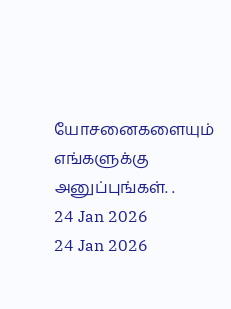யோசனைகளையும் எங்களுக்கு அனுப்புங்கள். .
24 Jan 2026
24 Jan 2026